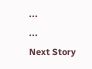...
...
Next Story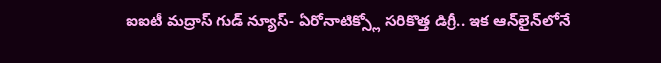ఐఐటీ మద్రాస్ గుడ్ న్యూస్- ఏరోనాటిక్స్లో సరికొత్త డిగ్రీ.. ఇక ఆన్‌లైన్‌లోనే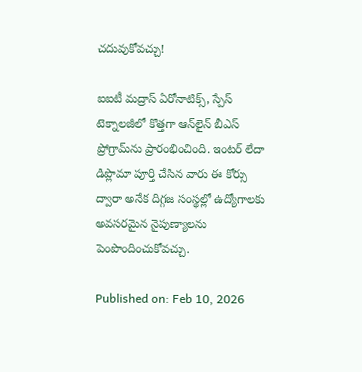చదువుకోవచ్చు!

ఐఐటీ మద్రాస్ ఏరోనాటిక్స్, స్పేస్ టెక్నాలజీలో కొత్తగా ఆన్‌లైన్ బీఎస్ ప్రోగ్రామ్‌ను ప్రారంభించింది. ఇంటర్ లేదా డిప్లొమా పూర్తి చేసిన వారు ఈ కోర్సు ద్వారా అనేక దిగ్గజ సంస్థల్లో ఉద్యోగాలకు అవసరమైన నైపుణ్యాలను పెంపొందించుకోవచ్చు.

Published on: Feb 10, 2026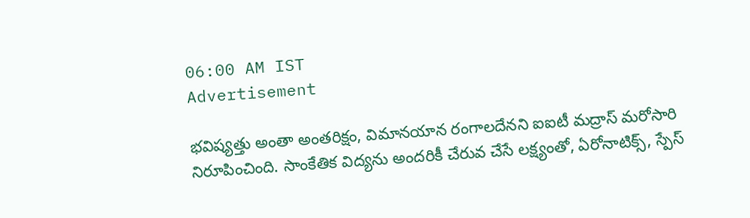06:00 AM IST
Advertisement

భవిష్యత్తు అంతా అంతరిక్షం, విమానయాన రంగాలదేనని ఐఐటీ మద్రాస్ మరోసారి నిరూపించింది. సాంకేతిక విద్యను అందరికీ చేరువ చేసే లక్ష్యంతో, ఏరోనాటిక్స్, స్పేస్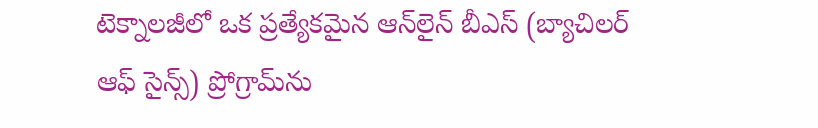టెక్నాలజీలో ఒక ప్రత్యేకమైన ఆన్‌లైన్ బీఎస్ (బ్యాచిలర్ ఆఫ్ సైన్స్) ప్రోగ్రామ్‌ను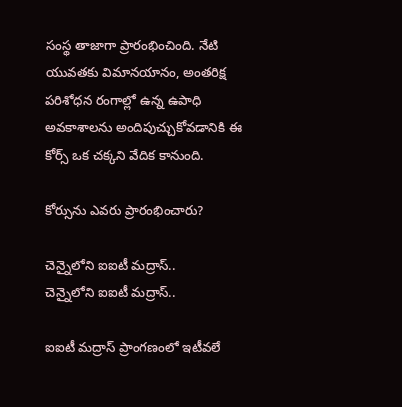సంస్థ తాజాగా ప్రారంభించింది. నేటి యువతకు విమానయానం, అంతరిక్ష పరిశోధన రంగాల్లో ఉన్న ఉపాధి అవకాశాలను అందిపుచ్చుకోవడానికి ఈ కోర్స్ ఒక చక్కని వేదిక కానుంది.

కోర్సును ఎవరు ప్రారంభించారు?

చెన్నైలోని ఐఐటీ మద్రాస్..
చెన్నైలోని ఐఐటీ మద్రాస్..

ఐఐటీ మద్రాస్ ప్రాంగణంలో ఇటీవలే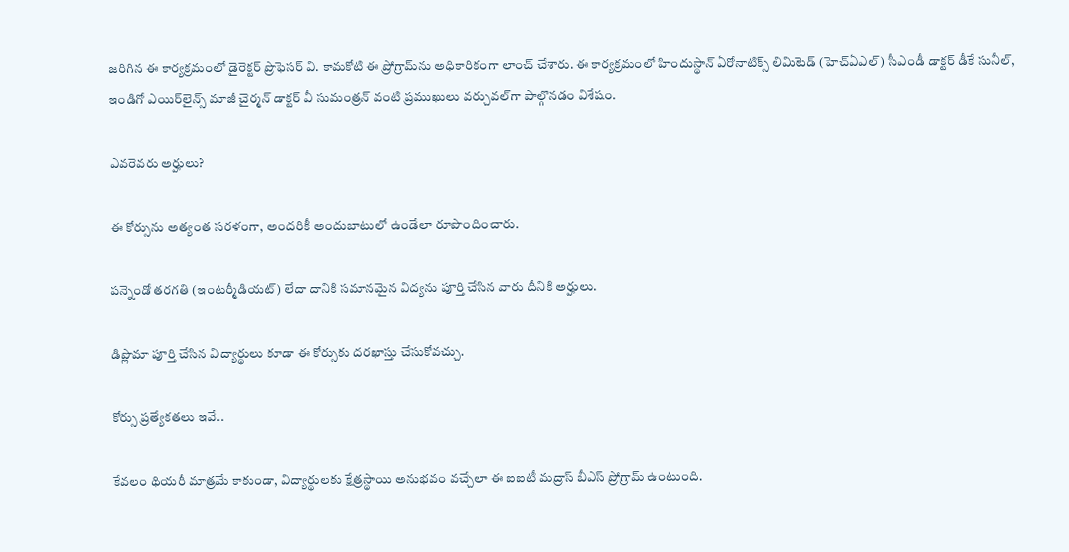జరిగిన ఈ కార్యక్రమంలో డైరెక్టర్ ప్రొఫెసర్ వి. కామకోటి ఈ ప్రోగ్రామ్‌ను అధికారికంగా లాంచ్ చేశారు. ఈ కార్యక్రమంలో హిందుస్థాన్ ఏరోనాటిక్స్ లిమిటెడ్ (హెచ్ఏఎల్) సీఎండీ డాక్టర్ డీకే సునీల్, ఇండిగో ఎయిర్‌లైన్స్ మాజీ చైర్మన్ డాక్టర్ వీ సుమంత్రన్ వంటి ప్రముఖులు వర్చువల్‌గా పాల్గొనడం విశేషం.

ఎవరెవరు అర్హులు?

ఈ కోర్సును అత్యంత సరళంగా, అందరికీ అందుబాటులో ఉండేలా రూపొందించారు.

పన్నెండో తరగతి (ఇంటర్మీడియట్) లేదా దానికి సమానమైన విద్యను పూర్తి చేసిన వారు దీనికి అర్హులు.

డిప్లొమా పూర్తి చేసిన విద్యార్థులు కూడా ఈ కోర్సుకు దరఖాస్తు చేసుకోవచ్చు.

కోర్సు ప్రత్యేకతలు ఇవే..

కేవలం థియరీ మాత్రమే కాకుండా, విద్యార్థులకు క్షేత్రస్థాయి అనుభవం వచ్చేలా ఈ ఐఐటీ మద్రాస్ బీఎస్ ప్రోగ్రామ్ ఉంటుంది.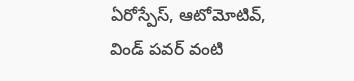ఏరోస్పేస్, ఆటోమోటివ్, విండ్ పవర్ వంటి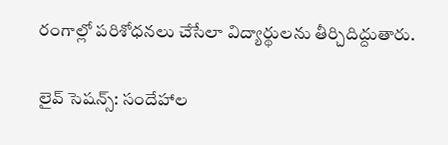రంగాల్లో పరిశోధనలు చేసేలా విద్యార్థులను తీర్చిదిద్దుతారు.

లైవ్ సెషన్స్: సందేహాల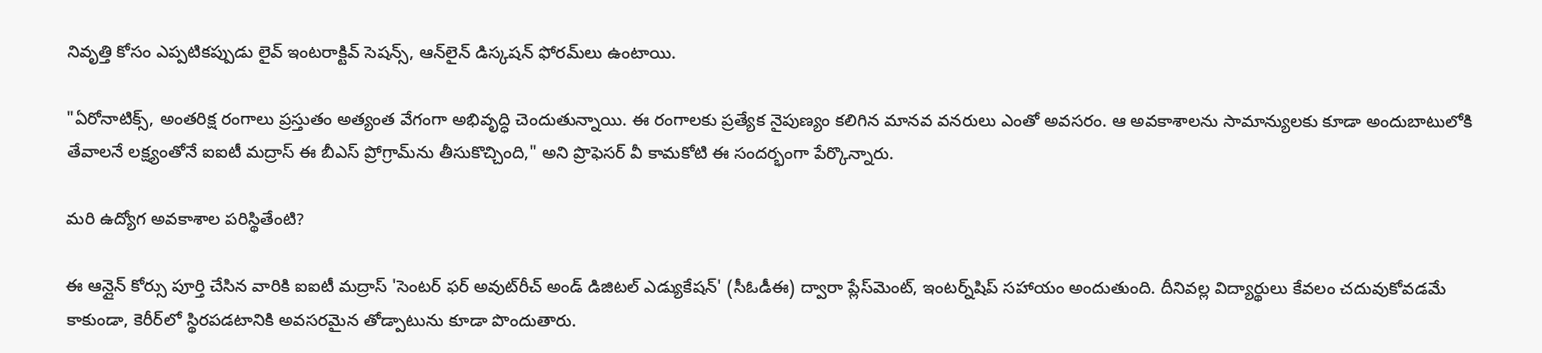నివృత్తి కోసం ఎప్పటికప్పుడు లైవ్ ఇంటరాక్టివ్ సెషన్స్, ఆన్‌లైన్ డిస్కషన్ ఫోరమ్‌లు ఉంటాయి.

"ఏరోనాటిక్స్, అంతరిక్ష రంగాలు ప్రస్తుతం అత్యంత వేగంగా అభివృద్ధి చెందుతున్నాయి. ఈ రంగాలకు ప్రత్యేక నైపుణ్యం కలిగిన మానవ వనరులు ఎంతో అవసరం. ఆ అవకాశాలను సామాన్యులకు కూడా అందుబాటులోకి తేవాలనే లక్ష్యంతోనే ఐఐటీ మద్రాస్ ఈ బీఎస్ ప్రోగ్రామ్‌ను తీసుకొచ్చింది," అని ప్రొఫెసర్ వీ కామకోటి ఈ సందర్భంగా పేర్కొన్నారు.

మరి ఉద్యోగ అవకాశాల పరిస్థితేంటి?

ఈ ఆన్లైన్ కోర్సు పూర్తి చేసిన వారికి ఐఐటీ మద్రాస్ 'సెంటర్ ఫర్ అవుట్‌రీచ్ అండ్ డిజిటల్ ఎడ్యుకేషన్' (సీఓడీఈ) ద్వారా ప్లేస్‌మెంట్, ఇంటర్న్‌షిప్ సహాయం అందుతుంది. దీనివల్ల విద్యార్థులు కేవలం చదువుకోవడమే కాకుండా, కెరీర్‌లో స్థిరపడటానికి అవసరమైన తోడ్పాటును కూడా పొందుతారు.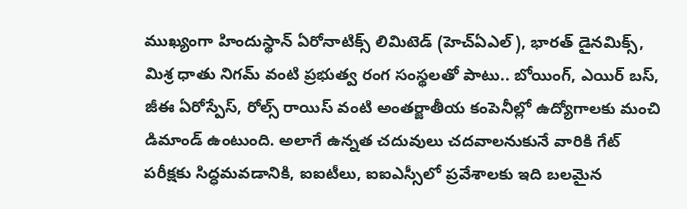ముఖ్యంగా హిందుస్థాన్ ఏరోనాటిక్స్ లిమిటెడ్ (హెచ్ఏఎల్), భారత్ డైనమిక్స్, మిశ్ర ధాతు నిగమ్ వంటి ప్రభుత్వ రంగ సంస్థలతో పాటు.. బోయింగ్, ఎయిర్ బస్, జీఈ ఏరోస్పేస్, రోల్స్ రాయిస్ వంటి అంతర్జాతీయ కంపెనీల్లో ఉద్యోగాలకు మంచి డిమాండ్ ఉంటుంది. అలాగే ఉన్నత చదువులు చదవాలనుకునే వారికి గేట్ పరీక్షకు సిద్ధమవడానికి, ఐఐటీలు, ఐఐఎస్సీలో ప్రవేశాలకు ఇది బలమైన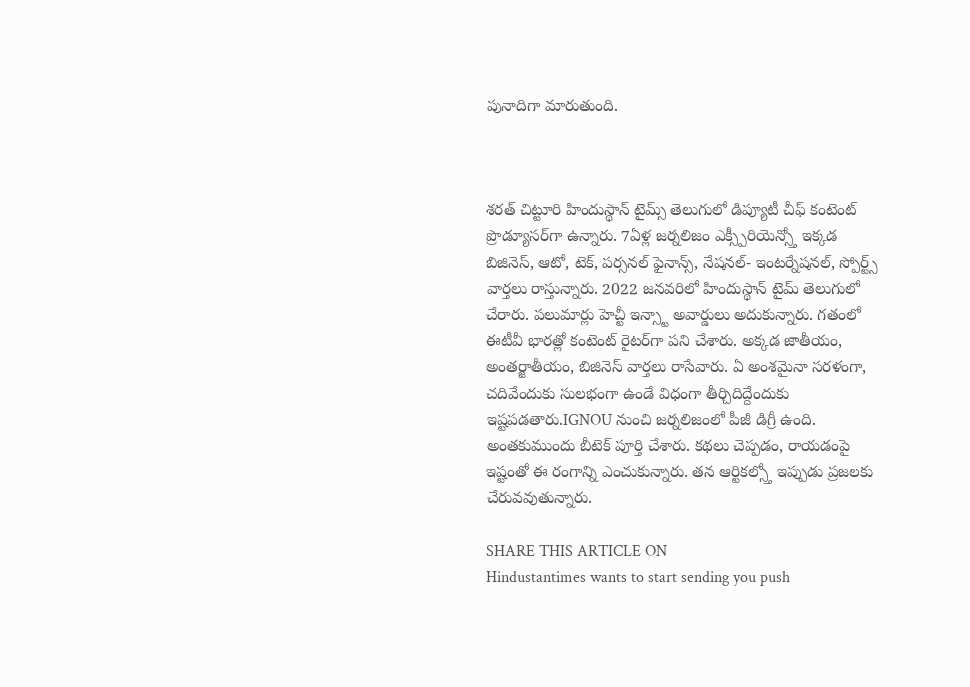పునాదిగా మారుతుంది.



శరత్ చిట్టూరి హిందుస్థాన్ టైమ్స్ తెలుగులో డిప్యూటీ చీఫ్ కంటెంట్ ప్రొడ్యూసర్‌గా ఉన్నారు. 7ఏళ్ల జర్నలిజం ఎక్స్పీరియెన్స్తో ఇక్కడ బిజినెస్, ఆటో, టెక్, పర్సనల్ ఫైనాన్స్, నేషనల్- ఇంటర్నేషనల్, స్పోర్ట్స్ వార్తలు రాస్తున్నారు. 2022 జనవరిలో హిందుస్థాన్ టైమ్ తెలుగులో చేరారు. పలుమార్లు హెచ్టీ ఇన్స్టా అవార్డులు అదుకున్నారు. గతంలో ఈటీవీ భారత్లో కంటెంట్ రైటర్‌గా పని చేశారు. అక్కడ జాతీయం, అంతర్జాతీయం, బిజినెస్ వార్తలు రాసేవారు. ఏ అంశమైనా సరళంగా, చదివేందుకు సులభంగా ఉండే విధంగా తీర్చిదిద్దేందుకు ఇష్టపడతారు.IGNOU నుంచి జర్నలిజంలో పీజీ డిగ్రీ ఉంది. అంతకుముందు బీటెక్ పూర్తి చేశారు. కథలు చెప్పడం, రాయడంపై ఇష్టంతో ఈ రంగాన్ని ఎంచుకున్నారు. తన ఆర్టికల్స్తో ఇప్పుడు ప్రజలకు చేరువవుతున్నారు.

SHARE THIS ARTICLE ON
Hindustantimes wants to start sending you push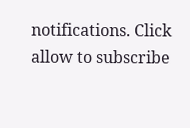notifications. Click allow to subscribe